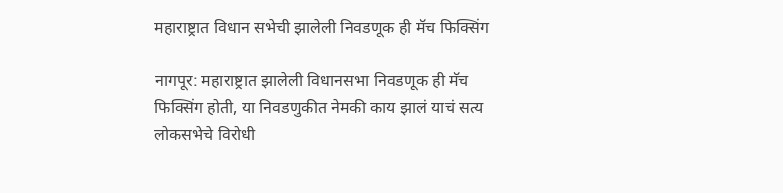महाराष्ट्रात विधान सभेची झालेली निवडणूक ही मॅच फिक्सिंग

नागपूर: महाराष्ट्रात झालेली विधानसभा निवडणूक ही मॅच फिक्सिंग होती, या निवडणुकीत नेमकी काय झालं याचं सत्य लोकसभेचे विरोधी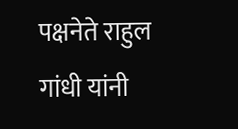पक्षनेते राहुल गांधी यांनी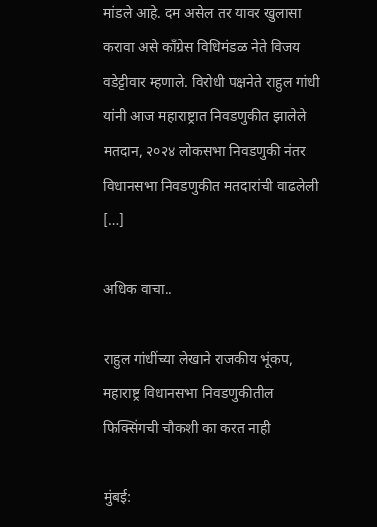मांडले आहे. दम असेल तर यावर खुलासा करावा असे काँग्रेस विधिमंडळ नेते विजय वडेट्टीवार म्हणाले. विरोधी पक्षनेते राहुल गांधी यांनी आज महाराष्ट्रात निवडणुकीत झालेले मतदान, २०२४ लोकसभा निवडणुकी नंतर विधानसभा निवडणुकीत मतदारांची वाढलेली […]

अधिक वाचा..

राहुल गांधींच्या लेखाने राजकीय भूंकप, महाराष्ट्र विधानसभा निवडणुकीतील फिक्सिंगची चौकशी का करत नाही

मुंबई: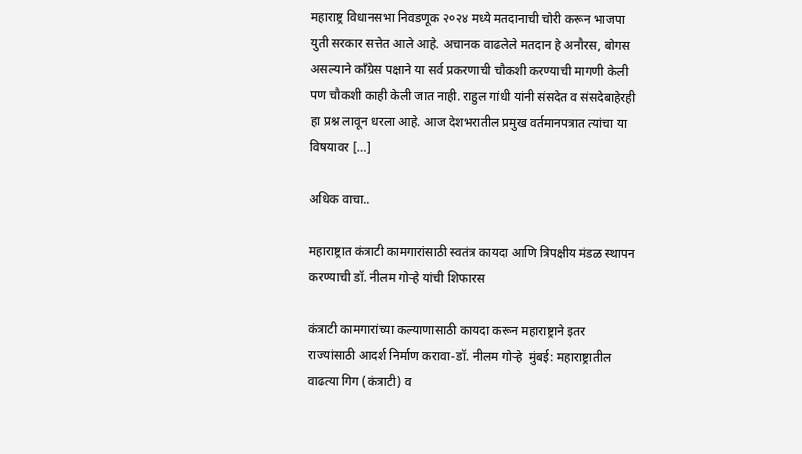महाराष्ट्र विधानसभा निवडणूक २०२४ मध्ये मतदानाची चोरी करून भाजपा युती सरकार सत्तेत आले आहे. अचानक वाढलेले मतदान हे अनौरस, बोगस असल्याने काँग्रेस पक्षाने या सर्व प्रकरणाची चौकशी करण्याची मागणी केली पण चौकशी काही केली जात नाही. राहुल गांधी यांनी संसदेत व संसदेबाहेरही हा प्रश्न लावून धरला आहे. आज देशभरातील प्रमुख वर्तमानपत्रात त्यांचा या विषयावर […]

अधिक वाचा..

महाराष्ट्रात कंत्राटी कामगारांसाठी स्वतंत्र कायदा आणि त्रिपक्षीय मंडळ स्थापन करण्याची डॉ. नीलम गोऱ्हे यांची शिफारस

कंत्राटी कामगारांच्या कल्याणासाठी कायदा करून महाराष्ट्राने इतर राज्यांसाठी आदर्श निर्माण करावा-डॉ. नीलम गोऱ्हे  मुंबई: महाराष्ट्रातील वाढत्या गिग (कंत्राटी) व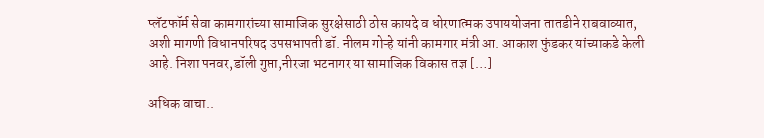प्लॅटफॉर्म सेवा कामगारांच्या सामाजिक सुरक्षेसाठी ठोस कायदे व धोरणात्मक उपाययोजना तातडीने राबवाव्यात, अशी मागणी विधानपरिषद उपसभापती डॉ. नीलम गोऱ्हे यांनी कामगार मंत्री आ. आकाश फुंडकर यांच्याकडे केली आहे. निशा पनवर,डॉली गुप्ता,नीरजा भटनागर या सामाजिक विकास तज्ञ […]

अधिक वाचा..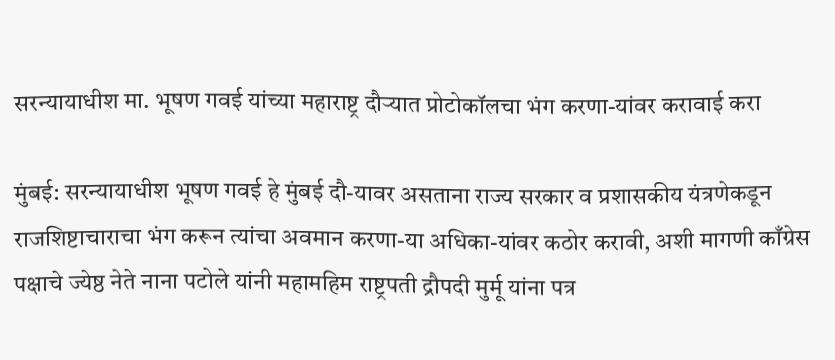सरन्यायाधीश मा. भूषण गवई यांच्या महाराष्ट्र दौऱ्यात प्रोटोकॉलचा भंग करणा-यांवर करावाई करा

मुंबई: सरन्यायाधीश भूषण गवई हे मुंबई दौ-यावर असताना राज्य सरकार व प्रशासकीय यंत्रणेकडून राजशिष्टाचाराचा भंग करून त्यांचा अवमान करणा-या अधिका-यांवर कठोर करावी, अशी मागणी काँग्रेस पक्षाचे ज्येष्ठ नेते नाना पटोले यांनी महामहिम राष्ट्रपती द्रौपदी मुर्मू यांना पत्र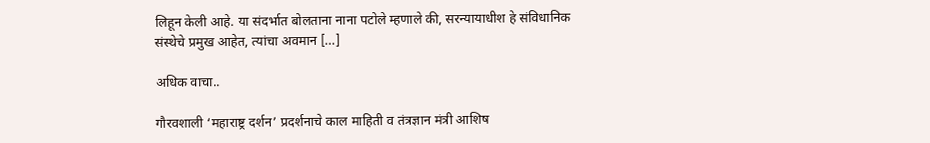लिहून केली आहे. या संदर्भात बोलताना नाना पटोले म्हणाले की, सरन्यायाधीश हे संविधानिक संस्थेचे प्रमुख आहेत, त्यांचा अवमान […]

अधिक वाचा..

गौरवशाली ‘महाराष्ट्र दर्शन’ प्रदर्शनाचे काल माहिती व तंत्रज्ञान मंत्री आशिष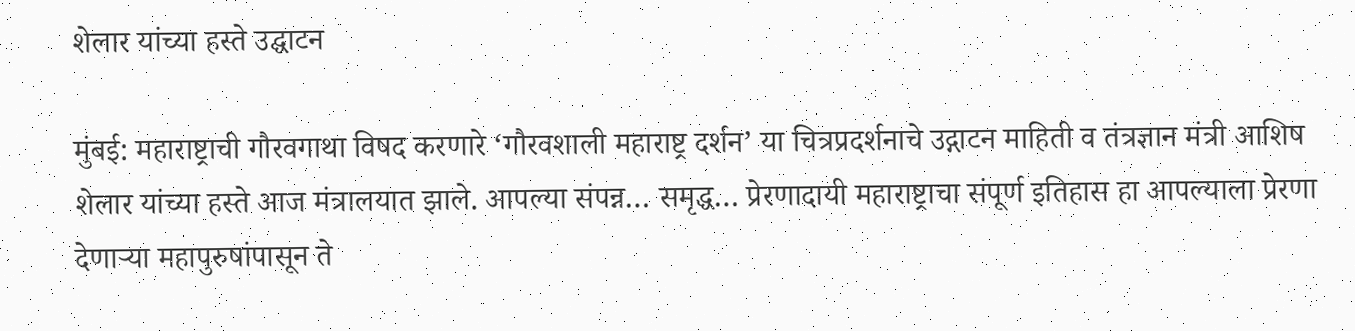शेलार यांच्या हस्ते उद्घाटन

मुंबई: महाराष्ट्राची गौरवगाथा विषद करणारे ‘गौरवशाली महाराष्ट्र दर्शन’ या चित्रप्रदर्शनाचे उद्गाटन माहिती व तंत्रज्ञान मंत्री आशिष शेलार यांच्या हस्ते आज मंत्रालयात झाले. आपल्या संपन्न… समृद्ध… प्रेरणादायी महाराष्ट्राचा संपूर्ण इतिहास हा आपल्याला प्रेरणा देणाऱ्या महापुरुषांपासून ते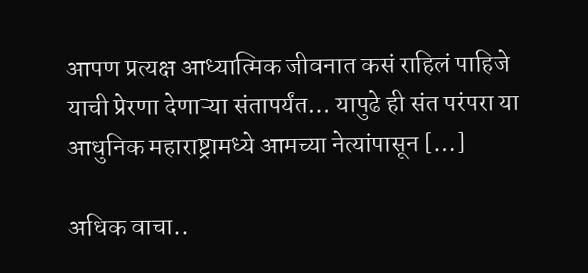आपण प्रत्यक्ष आध्यात्मिक जीवनात कसं राहिलं पाहिजे याची प्रेरणा देणाऱ्या संतापर्यंत… यापुढे ही संत परंपरा या आधुनिक महाराष्ट्रामध्ये आमच्या नेत्यांपासून […]

अधिक वाचा..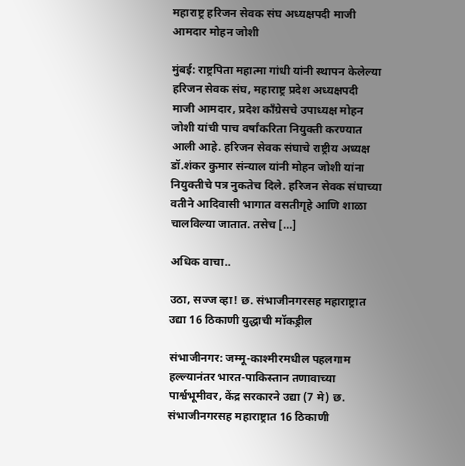महाराष्ट्र हरिजन सेवक संघ अध्यक्षपदी माजी आमदार मोहन जोशी

मुंबई: राष्ट्रपिता महात्मा गांधी यांनी स्थापन केलेल्या हरिजन सेवक संघ, महाराष्ट्र प्रदेश अध्यक्षपदी माजी आमदार, प्रदेश काँग्रेसचे उपाध्यक्ष मोहन जोशी यांची पाच वर्षांकरिता नियुक्ती करण्यात आली आहे. हरिजन सेवक संघाचे राष्ट्रीय अध्यक्ष डॉ.शंकर कुमार संन्याल यांनी मोहन जोशी यांना नियुक्तीचे पत्र नुकतेच दिले. हरिजन सेवक संघाच्या वतीने आदिवासी भागात वसतीगृहे आणि शाळा चालविल्या जातात. तसेच […]

अधिक वाचा..

उठा, सज्ज व्हा! छ. संभाजीनगरसह महाराष्ट्रात उद्या 16 ठिकाणी युद्धाची मॉकड्रील

संभाजीनगर: जम्मू-काश्मीरमधील पहलगाम हल्ल्यानंतर भारत-पाकिस्तान तणावाच्या पार्श्वभूमीवर, केंद्र सरकारने उद्या (7 मे) छ. संभाजीनगरसह महाराष्ट्रात 16 ठिकाणी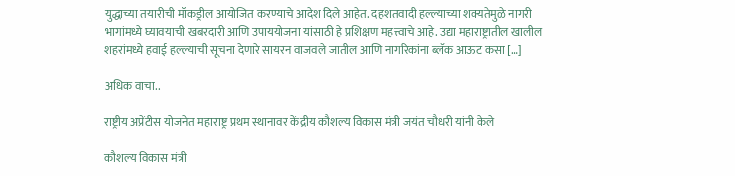युद्धाच्या तयारीची मॉकड्रील आयोजित करण्याचे आदेश दिले आहेत. दहशतवादी हल्ल्याच्या शक्यतेमुळे नागरी भागांमध्ये घ्यावयाची खबरदारी आणि उपाययोजना यांसाठी हे प्रशिक्षण महत्त्वाचे आहे. उद्या महाराष्ट्रातील खालील शहरांमध्ये हवाई हल्ल्याची सूचना देणारे सायरन वाजवले जातील आणि नागरिकांना ब्लॅक आऊट कसा […]

अधिक वाचा..

राष्ट्रीय अप्रेंटीस योजनेत महाराष्ट्र प्रथम स्थानावर केंद्रीय कौशल्य विकास मंत्री जयंत चौधरी यांनी केले

कौशल्य विकास मंत्री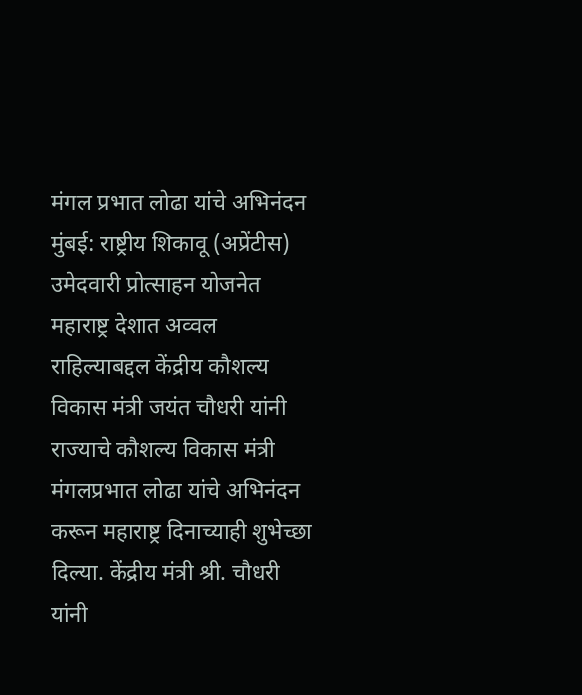मंगल प्रभात लोढा यांचे अभिनंदन मुंबई: राष्ट्रीय शिकावू (अप्रेंटीस) उमेदवारी प्रोत्साहन योजनेत महाराष्ट्र देशात अव्वल राहिल्याबद्दल केंद्रीय कौशल्य विकास मंत्री जयंत चौधरी यांनी राज्याचे कौशल्य विकास मंत्री मंगलप्रभात लोढा यांचे अभिनंदन करून महाराष्ट्र दिनाच्याही शुभेच्छा दिल्या. केंद्रीय मंत्री श्री. चौधरी यांनी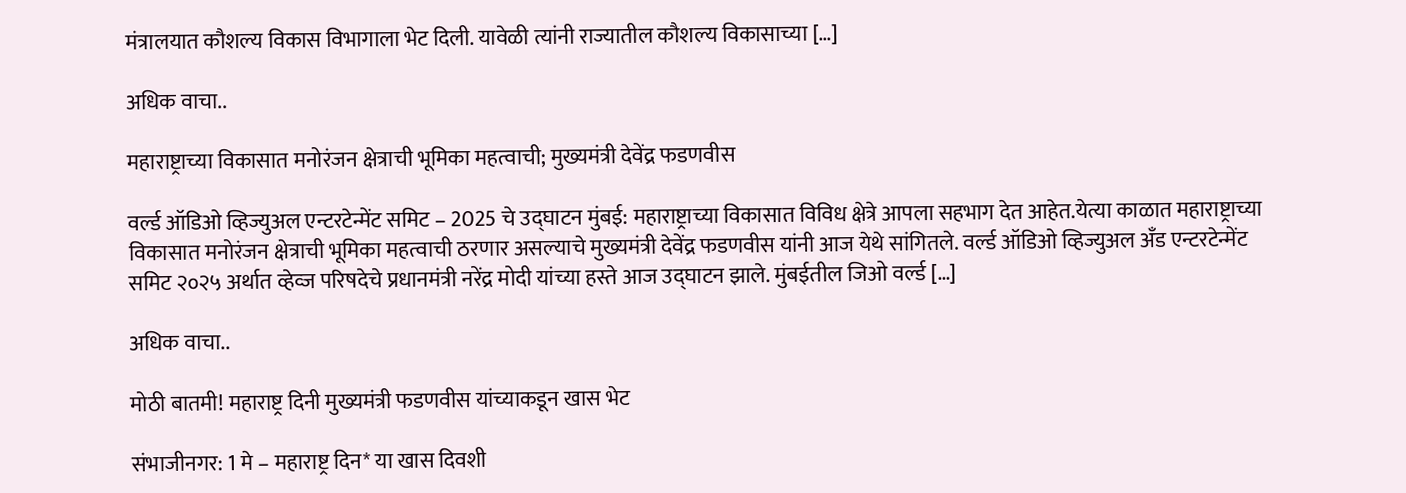मंत्रालयात कौशल्य विकास विभागाला भेट दिली. यावेळी त्यांनी राज्यातील कौशल्य विकासाच्या […]

अधिक वाचा..

महाराष्ट्राच्या विकासात मनोरंजन क्षेत्राची भूमिका महत्वाची; मुख्यमंत्री देवेंद्र फडणवीस

वर्ल्ड ऑडिओ व्हिज्युअल एन्टरटेन्मेंट समिट – 2025 चे उद्घाटन मुंबई: महाराष्ट्राच्या विकासात विविध क्षेत्रे आपला सहभाग देत आहेत.येत्या काळात महाराष्ट्राच्या विकासात मनोरंजन क्षेत्राची भूमिका महत्वाची ठरणार असल्याचे मुख्यमंत्री देवेंद्र फडणवीस यांनी आज येथे सांगितले. वर्ल्ड ऑडिओ व्हिज्युअल अँड एन्टरटेन्मेंट समिट २०२५ अर्थात व्हेव्ज परिषदेचे प्रधानमंत्री नरेंद्र मोदी यांच्या हस्ते आज उद्घाटन झाले. मुंबईतील जिओ वर्ल्ड […]

अधिक वाचा..

मोठी बातमी! महाराष्ट्र दिनी मुख्यमंत्री फडणवीस यांच्याकडून खास भेट

संभाजीनगर: 1 मे – महाराष्ट्र दिन* या खास दिवशी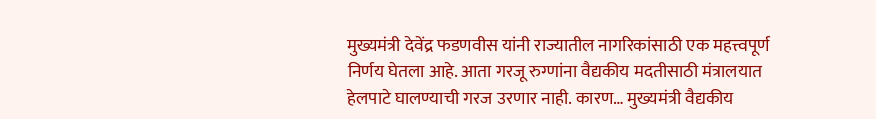मुख्यमंत्री देवेंद्र फडणवीस यांनी राज्यातील नागरिकांसाठी एक महत्त्वपूर्ण निर्णय घेतला आहे. आता गरजू रुग्णांना वैद्यकीय मदतीसाठी मंत्रालयात हेलपाटे घालण्याची गरज उरणार नाही. कारण… मुख्यमंत्री वैद्यकीय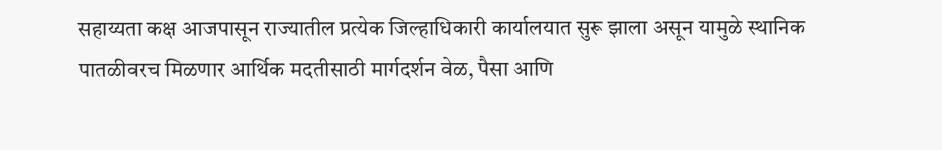सहाय्यता कक्ष आजपासून राज्यातील प्रत्येक जिल्हाधिकारी कार्यालयात सुरू झाला असून यामुळे स्थानिक पातळीवरच मिळणार आर्थिक मदतीसाठी मार्गदर्शन वेळ, पैसा आणि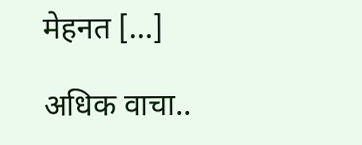मेहनत […]

अधिक वाचा..